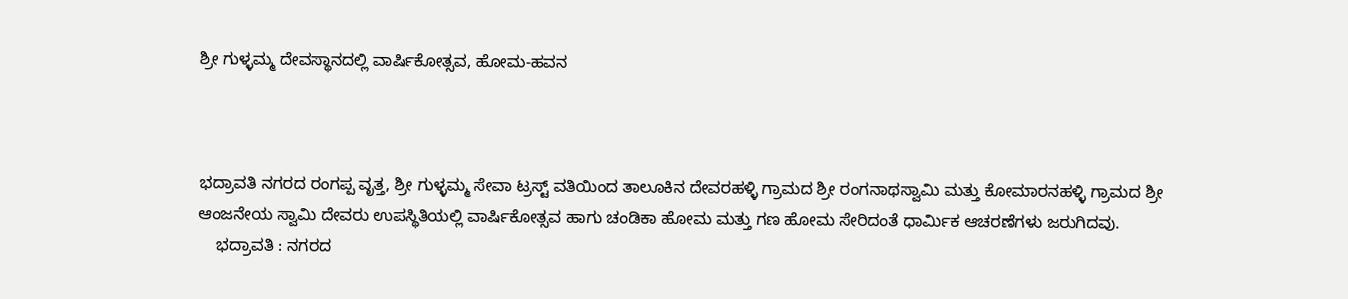ಶ್ರೀ ಗುಳ್ಳಮ್ಮ ದೇವಸ್ಥಾನದಲ್ಲಿ ವಾರ್ಷಿಕೋತ್ಸವ, ಹೋಮ-ಹವನ



ಭದ್ರಾವತಿ ನಗರದ ರಂಗಪ್ಪ ವೃತ್ತ, ಶ್ರೀ ಗುಳ್ಳಮ್ಮ ಸೇವಾ ಟ್ರಸ್ಟ್ ವತಿಯಿಂದ ತಾಲೂಕಿನ ದೇವರಹಳ್ಳಿ ಗ್ರಾಮದ ಶ್ರೀ ರಂಗನಾಥಸ್ವಾಮಿ ಮತ್ತು ಕೋಮಾರನಹಳ್ಳಿ ಗ್ರಾಮದ ಶ್ರೀ ಆಂಜನೇಯ ಸ್ವಾಮಿ ದೇವರು ಉಪಸ್ಥಿತಿಯಲ್ಲಿ ವಾರ್ಷಿಕೋತ್ಸವ ಹಾಗು ಚಂಡಿಕಾ ಹೋಮ ಮತ್ತು ಗಣ ಹೋಮ ಸೇರಿದಂತೆ ಧಾರ್ಮಿಕ ಆಚರಣೆಗಳು ಜರುಗಿದವು.
    ಭದ್ರಾವತಿ : ನಗರದ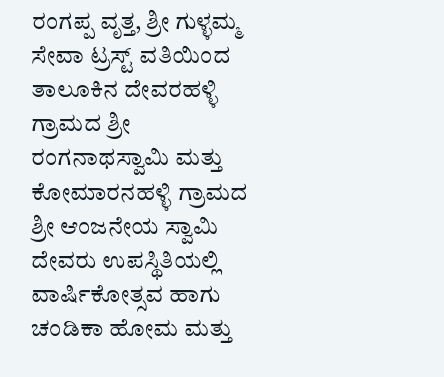ರಂಗಪ್ಪ ವೃತ್ತ, ಶ್ರೀ ಗುಳ್ಳಮ್ಮ ಸೇವಾ ಟ್ರಸ್ಟ್ ವತಿಯಿಂದ ತಾಲೂಕಿನ ದೇವರಹಳ್ಳಿ ಗ್ರಾಮದ ಶ್ರೀ ರಂಗನಾಥಸ್ವಾಮಿ ಮತ್ತು ಕೋಮಾರನಹಳ್ಳಿ ಗ್ರಾಮದ ಶ್ರೀ ಆಂಜನೇಯ ಸ್ವಾಮಿ ದೇವರು ಉಪಸ್ಥಿತಿಯಲ್ಲಿ ವಾರ್ಷಿಕೋತ್ಸವ ಹಾಗು ಚಂಡಿಕಾ ಹೋಮ ಮತ್ತು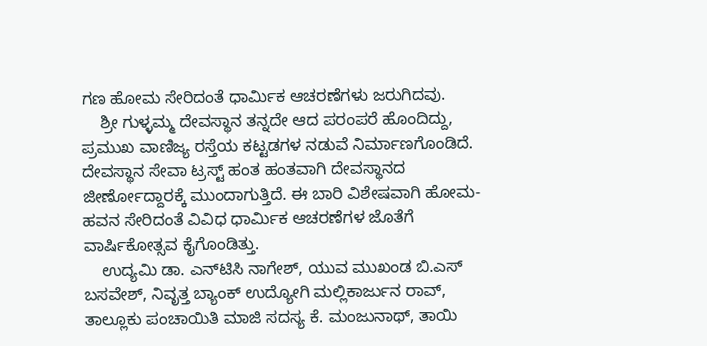ಗಣ ಹೋಮ ಸೇರಿದಂತೆ ಧಾರ್ಮಿಕ ಆಚರಣೆಗಳು ಜರುಗಿದವು.
    ಶ್ರೀ ಗುಳ್ಳಮ್ಮ ದೇವಸ್ಥಾನ ತನ್ನದೇ ಆದ ಪರಂಪರೆ ಹೊಂದಿದ್ದು, ಪ್ರಮುಖ ವಾಣಿಜ್ಯ ರಸ್ತೆಯ ಕಟ್ಟಡಗಳ ನಡುವೆ ನಿರ್ಮಾಣಗೊಂಡಿದೆ. ದೇವಸ್ಥಾನ ಸೇವಾ ಟ್ರಸ್ಟ್ ಹಂತ ಹಂತವಾಗಿ ದೇವಸ್ಥಾನದ ಜೀರ್ಣೋದ್ದಾರಕ್ಕೆ ಮುಂದಾಗುತ್ತಿದೆ. ಈ ಬಾರಿ ವಿಶೇಷವಾಗಿ ಹೋಮ-ಹವನ ಸೇರಿದಂತೆ ವಿವಿಧ ಧಾರ್ಮಿಕ ಆಚರಣೆಗಳ ಜೊತೆಗೆ ವಾರ್ಷಿಕೋತ್ಸವ ಕೈಗೊಂಡಿತ್ತು.
    ಉದ್ಯಮಿ ಡಾ. ಎನ್‌ಟಿಸಿ ನಾಗೇಶ್, ಯುವ ಮುಖಂಡ ಬಿ.ಎಸ್ ಬಸವೇಶ್, ನಿವೃತ್ತ ಬ್ಯಾಂಕ್ ಉದ್ಯೋಗಿ ಮಲ್ಲಿಕಾರ್ಜುನ ರಾವ್, ತಾಲ್ಲೂಕು ಪಂಚಾಯಿತಿ ಮಾಜಿ ಸದಸ್ಯ ಕೆ. ಮಂಜುನಾಥ್, ತಾಯಿ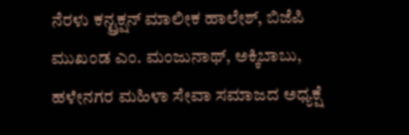ನೆರಳು ಕನ್ಟ್ರಕ್ಷನ್ ಮಾಲೀಕ ಹಾಲೇಶ್, ಬಿಜೆಪಿ ಮುಖಂಡ ಎಂ. ಮಂಜುನಾಥ್, ಅಕ್ಕಿಬಾಬು, ಹಳೇನಗರ ಮಹಿಳಾ ಸೇವಾ ಸಮಾಜದ ಅಧ್ಯಕ್ಷೆ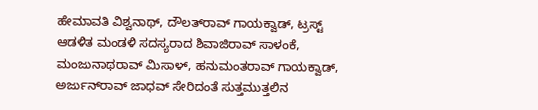ಹೇಮಾವತಿ ವಿಶ್ವನಾಥ್, ದೌಲತ್‌ರಾವ್ ಗಾಯಕ್ವಾಡ್, ಟ್ರಸ್ಟ್ ಆಡಳಿತ ಮಂಡಳಿ ಸದಸ್ಯರಾದ ಶಿವಾಜಿರಾವ್ ಸಾಳಂಕೆ, ಮಂಜುನಾಥರಾವ್ ಮಿಸಾಳ್, ಹನುಮಂತರಾವ್ ಗಾಯಕ್ವಾಡ್, ಅರ್ಜುನ್‌ರಾವ್ ಜಾಧವ್ ಸೇರಿದಂತೆ ಸುತ್ತಮುತ್ತಲಿನ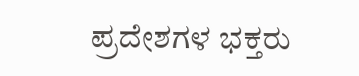ಪ್ರದೇಶಗಳ ಭಕ್ತರು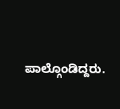ಪಾಲ್ಗೊಂಡಿದ್ದರು.